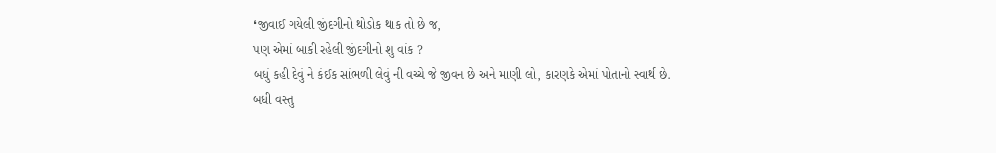❛જીવાઈ ગયેલી જીંદગીનો થોડોક થાક તો છે જ,
પણ એમાં બાકી રહેલી જીંદગીનો શુ વાંક ?
બધું કહી દેવું ને કંઈક સાંભળી લેવું ની વચ્ચે જે જીવન છે અને માણી લો, કારણકે એમાં પોતાનો સ્વાર્થ છે.
બધી વસ્તુ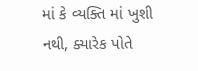માં કે વ્યક્તિ માં ખુશી નથી, ક્યારેક પોતે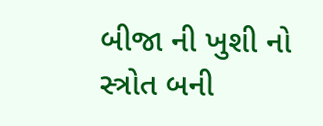બીજા ની ખુશી નો સ્ત્રોત બની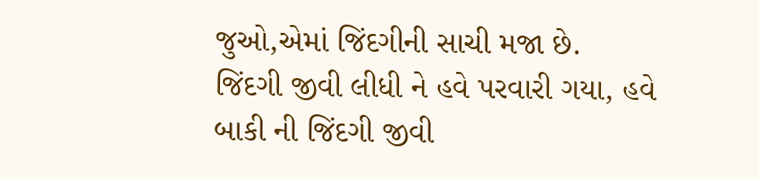જુઓ,એમાં જિંદગીની સાચી મજા છે.
જિંદગી જીવી લીધી ને હવે પરવારી ગયા, હવે બાકી ની જિંદગી જીવી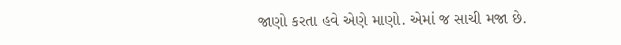જાણો કરતા હવે એણે માણો. એમાં જ સાચી મજા છે.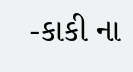-કાકી ના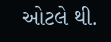ઓટલે થી.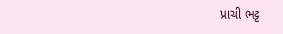પ્રાચી ભટ્ટ